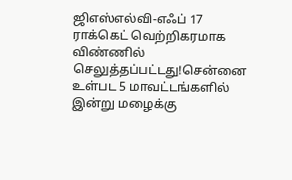ஜிஎஸ்எல்வி-எஃப் 17 ராக்கெட் வெற்றிகரமாக விண்ணில் செலுத்தப்பட்டது!சென்னை உள்பட 5 மாவட்டங்களில் இன்று மழைக்கு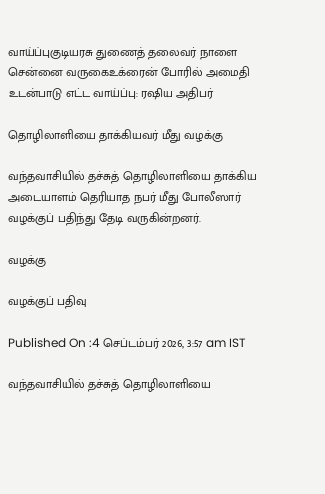வாய்ப்புகுடியரசு துணைத் தலைவர் நாளை சென்னை வருகைஉக்ரைன் போரில் அமைதி உடன்பாடு எட்ட வாய்ப்பு: ரஷிய அதிபர்

தொழிலாளியை தாக்கியவர் மீது வழக்கு

வந்தவாசியில் தச்சுத் தொழிலாளியை தாக்கிய அடையாளம் தெரியாத நபர் மீது போலீஸார் வழக்குப் பதிந்து தேடி வருகின்றனர்.

வழக்கு

வழக்குப் பதிவு

Published On :4 செப்டம்பர் 2026, 3:57 am IST

வந்தவாசியில் தச்சுத் தொழிலாளியை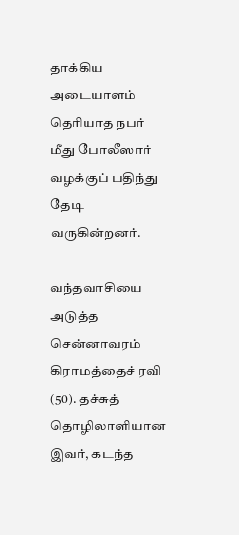தாக்கிய அடையாளம் தெரியாத நபர் மீது போலீஸார் வழக்குப் பதிந்து தேடி வருகின்றனர்.

வந்தவாசியை அடுத்த சென்னாவரம் கிராமத்தைச் ரவி (50). தச்சுத் தொழிலாளியான இவர், கடந்த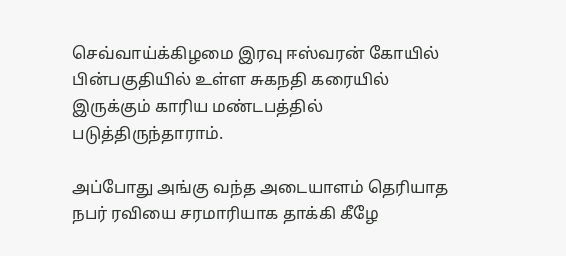செவ்வாய்க்கிழமை இரவு ஈஸ்வரன் கோயில் பின்பகுதியில் உள்ள சுகநதி கரையில் இருக்கும் காரிய மண்டபத்தில் படுத்திருந்தாராம்.

அப்போது அங்கு வந்த அடையாளம் தெரியாத நபர் ரவியை சரமாரியாக தாக்கி கீழே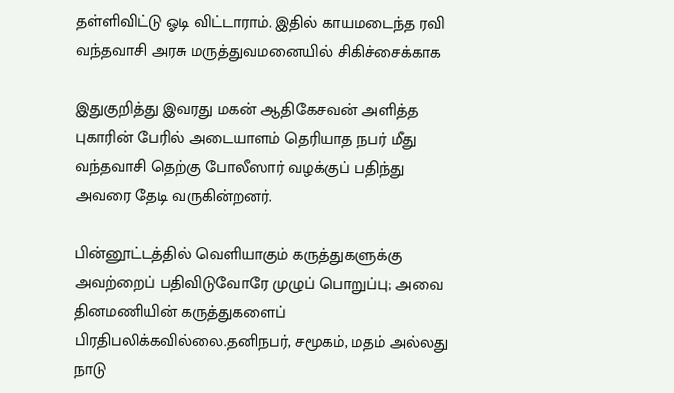தள்ளிவிட்டு ஓடி விட்டாராம். இதில் காயமடைந்த ரவி வந்தவாசி அரசு மருத்துவமனையில் சிகிச்சைக்காக

இதுகுறித்து இவரது மகன் ஆதிகேசவன் அளித்த புகாரின் பேரில் அடையாளம் தெரியாத நபர் மீது வந்தவாசி தெற்கு போலீஸார் வழக்குப் பதிந்து அவரை தேடி வருகின்றனர்.

பின்னூட்டத்தில் வெளியாகும் கருத்துகளுக்கு அவற்றைப் பதிவிடுவோரே முழுப் பொறுப்பு; அவை தினமணியின் கருத்துகளைப் பிரதிபலிக்கவில்லை.தனிநபர், சமூகம், மதம் அல்லது நாடு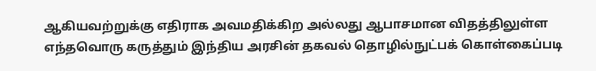ஆகியவற்றுக்கு எதிராக அவமதிக்கிற அல்லது ஆபாசமான விதத்திலுள்ள எந்தவொரு கருத்தும் இந்திய அரசின் தகவல் தொழில்நுட்பக் கொள்கைப்படி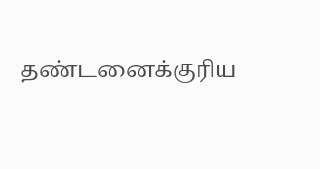தண்டனைக்குரிய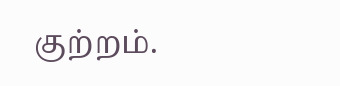குற்றம்.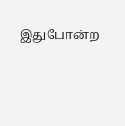இதுபோன்ற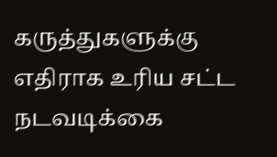கருத்துகளுக்கு எதிராக உரிய சட்ட நடவடிக்கை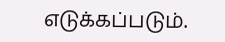எடுக்கப்படும்.